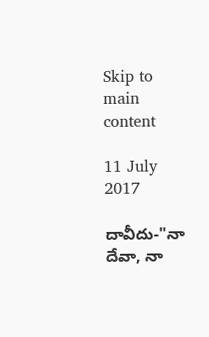Skip to main content

11 July 2017

దావీదు-"నా దేవా, నా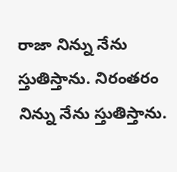రాజా నిన్ను నేను స్తుతిస్తాను. నిరంతరం నిన్ను నేను స్తుతిస్తాను.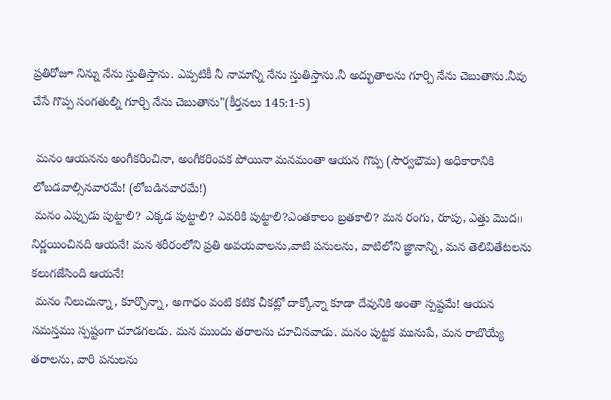ప్రతిరోజూ నిన్ను నేను స్తుతిస్తాను. ఎప్పటికీ నీ నామాన్ని నేను స్తుతిస్తాను.నీ అద్భుతాలను గూర్చి నేను చెబుతాను.నీవు చేసే గొప్ప సంగతుల్ని గూర్చి నేను చెబుతాను"(కీర్తనలు 145:1-5)

 మనం ఆయనను అంగీకరించినా, అంగీకరింపక పోయినా మనమంతా ఆయన గొప్ప (సౌర్వభౌమ) అధికారానికి లోబడవాల్సినవారమే! (లోబడినవారమే!)
 మనం ఎప్పుడు పుట్టాలి? ఎక్కడ పుట్టాలి? ఎవరికి పుట్టాలి?ఎంతకాలం బ్రతకాలి? మన రంగు, రూపు, ఎత్తు మొద౹౹ నిర్ణయించినది ఆయనే! మన శరీరంలోని ప్రతి అవయవాలను,వాటి పనులను, వాటిలోని జ్ఞానాన్ని, మన తెలివితేటలను కలుగజేసింది ఆయనే!
 మనం నిలుచున్నా, కూర్చొన్నా, అగాధం వంటి కటిక చీకట్లో దాక్కోన్నా కూడా దేవునికి అంతా స్పష్టమే! ఆయన సమస్తము స్పష్టంగా చూడగలడు. మన ముందు తరాలను చూచినవాడు. మనం పుట్టక మునుపే, మన రాబొయ్యే తరాలను, వారి పనులను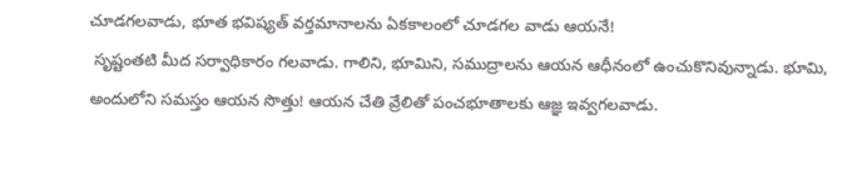చూడగలవాడు, భూత భవిష్యత్ వర్తమానాలను ఏకకాలంలో చూడగల వాడు ఆయనే!
 సృష్టంతటి మీద సర్వాధికారం గలవాడు. గాలిని, భూమిని, సముద్రాలను ఆయన ఆధీనంలో ఉంచుకొనివున్నాడు. భూమి, అందులోని సమస్తం ఆయన సొత్తు! ఆయన చేతి వ్రేలితో పంచభూతాలకు ఆజ్ఞ ఇవ్వగలవాడు.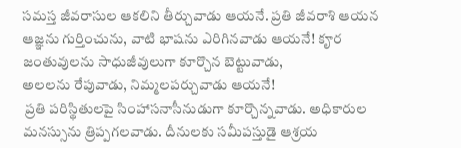సమస్త జీవరాసుల ఆకలిని తీర్చువాడు ఆయనే. ప్రతి జీవరాశి ఆయన ఆజ్ఞను గుర్తించును, వాటి భాషను ఎరిగినవాడు ఆయనే! కౄర జంతువులను సాధుజీవులుగా కూర్చొన బెట్టువాడు,
అలలను రేపువాడు, నిమ్మలపర్చువాడు ఆయనే!
 ప్రతి పరిస్థితులపై సింహాసనాసీనుడుగా కూర్చొన్నవాడు. అధికారుల మనస్సును త్రిప్పగలవాడు. దీనులకు సమీపస్తుడై ఆశ్రయ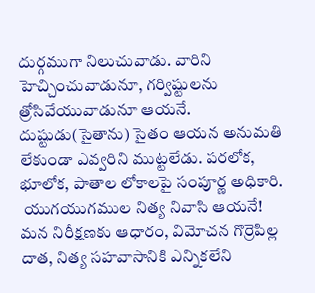దుర్గముగా నిలుచువాడు. వారిని హెచ్చించువాడునూ, గర్విష్టులను త్రోసివేయువాడునూ ఆయనే. దుష్టుడు(సైతాను) సైతం ఆయన అనుమతి లేకుండా ఎవ్వరిని ముట్టలేడు. పరలోక, భూలోక, పాతాల లోకాలపై సంపూర్ణ అధికారి.
 యుగయుగముల నిత్య నివాసి ఆయనే! మన నిరీక్షణకు ఆధారం, విమోచన గొర్రెపిల్ల దాత, నిత్య సహవాసానికి ఎన్నికలేని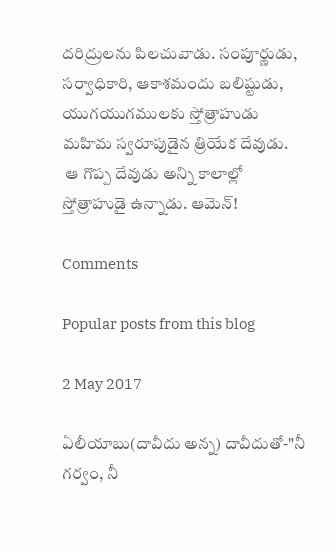దరిద్రులను పిలచువాడు. సంపూర్ణుడు, సర్వాధికారి, ఆకాశమందు బలిష్టుడు, యుగయుగములకు స్తోత్రాహుడు మహిమ స్వరూపుడైన త్రియేక దేవుడు.
 ఆ గొప్ప దేవుడు అన్ని కాలాల్లో స్తోత్రాహుడై ఉన్నాడు. ఆమెన్!

Comments

Popular posts from this blog

2 May 2017

ఏలీయాబు(దావీదు అన్న) దావీదుతో-"నీ గర్వం, నీ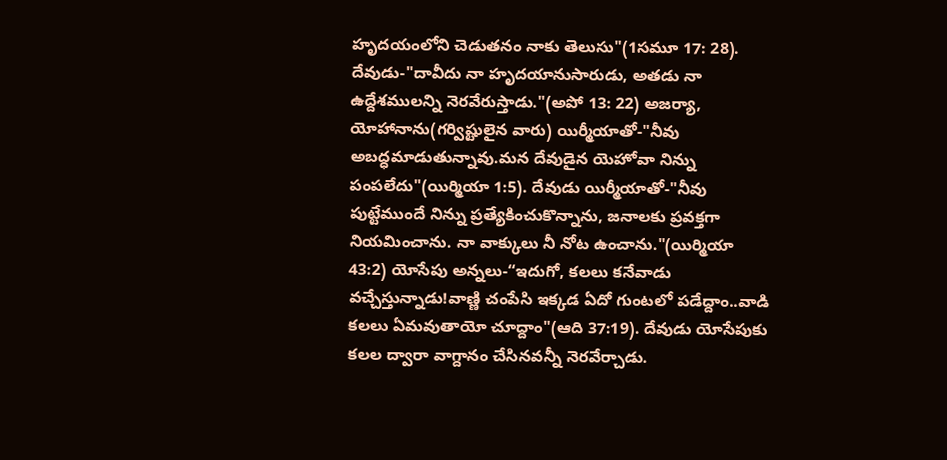హృదయంలోని చెడుతనం నాకు తెలుసు"(1సమూ 17: 28). దేవుడు-"దావీదు నా హృదయానుసారుడు, అతడు నా ఉద్దేశములన్ని నెరవేరుస్తాడు."(అపో 13: 22) అజర్యా, యోహానాను(గర్విష్టులైన వారు) యిర్మీయాతో-"నీవు అబద్ధమాడుతున్నావు.మన దేవుడైన యెహోవా నిన్ను పంపలేదు"(యిర్మియా 1:5). దేవుడు యిర్మీయాతో-"నీవు పుట్టేముందే నిన్ను ప్రత్యేకించుకొన్నాను, జనాలకు ప్రవక్తగా నియమించాను. నా వాక్కులు నీ నోట ఉంచాను."(యిర్మియా 43:2) యోసేపు అన్నలు-“ఇదుగో, కలలు కనేవాడు వచ్చేస్తున్నాడు!వాణ్ణి చంపేసి ఇక్కడ ఏదో గుంటలో పడేద్దాం..వాడి కలలు ఏమవుతాయో చూద్దాం"(ఆది 37:19). దేవుడు యోసేపుకు కలల ద్వారా వాగ్దానం చేసినవన్నీ నెరవేర్చాడు.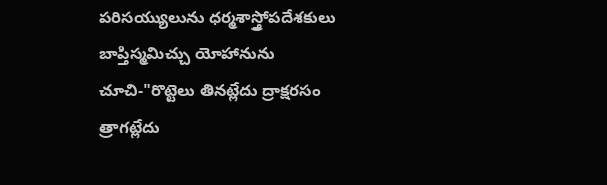పరిసయ్యులును ధర్మశాస్త్రోపదేశకులు బాప్తిస్మమిచ్చు యోహానును చూచి-"రొట్టెలు తినట్లేదు ద్రాక్షరసం త్రాగట్లేదు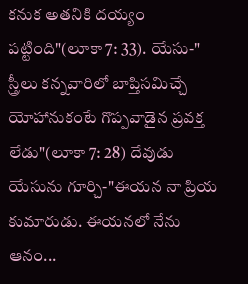కనుక అతనికి దయ్యం పట్టింది"(లూకా 7: 33). యేసు-" స్త్రీలు కన్నవారిలో బాప్తిసమిచ్చే యోహానుకంటే గొప్పవాడైన ప్రవక్త లేడు"(లూకా 7: 28) దేవుడు యేసును గూర్చి-"ఈయన నా ప్రియ కుమారుడు. ఈయనలో నేను ఆనం...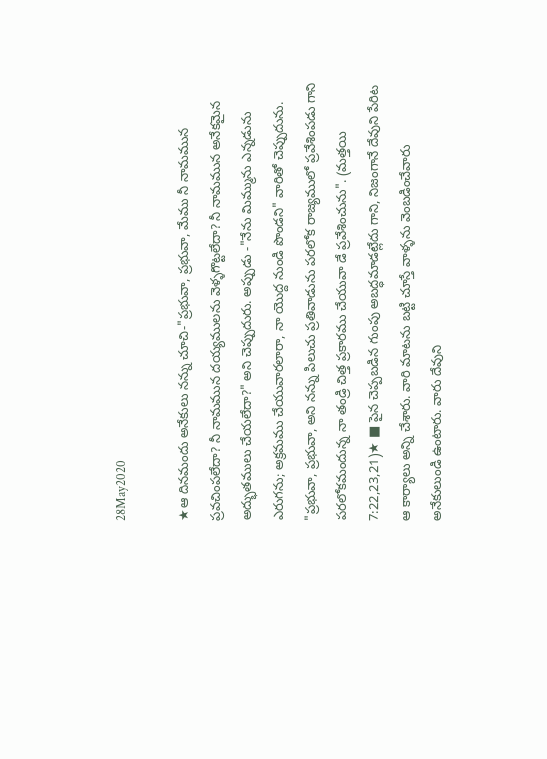28May2020

★ఆ దినమందు అనేకులు నన్ను చూచి-"ప్రభువా, ప్రభువా, మేము నీ నామమున ప్రవచింపలేదా? నీ నామమున దయ్యములను వెళ్ళగొట్టలేదా? నీ నామమున అనేకమైన అద్భుతములు చేయలేదా?" అని చెప్పుదురు. అప్పుడు -"నేను మిమ్మును ఎన్నడును ఎరుగను; అక్రమము చేయువారలారా, నా యొద్ద నుండి పొండని" వారితో చెప్పుదును. "ప్రభువా, ప్రభువా, అని నన్ను పిలుచు ప్రతివాడును పరలోక రాజ్యములో ప్రవేశింపడు గాని పరలోకమందున్న నా తండ్రి చిత్త ప్రకారము చేయువా డే ప్రవేశించును". (మత్తయి 7:22,23,21)★ ■ పైన చెప్పబడిన గుంపు అబద్ధమాడట్లేదు గాని, నిజంగానే దేవుని పేరిట ఆ కార్యాలు అన్ని చేశారు. వారి మాటను బట్టి చూస్తే వాళ్ళను వెంబడించేవారు అనేకులుండి ఉంటారు. వారు దేవుని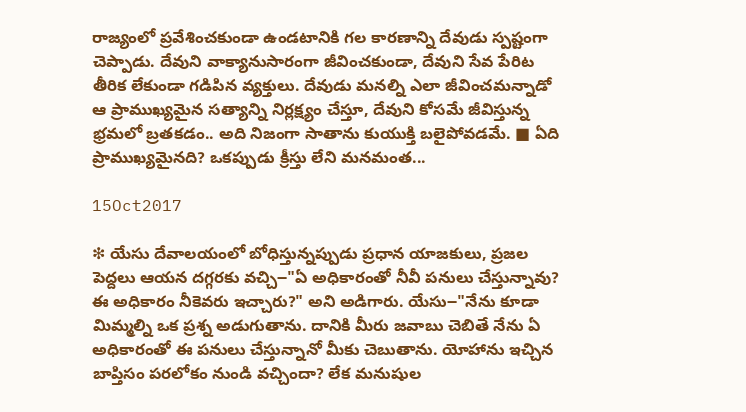రాజ్యంలో ప్రవేశించకుండా ఉండటానికి గల కారణాన్ని దేవుడు స్పష్టంగా చెప్పాడు. దేవుని వాక్యానుసారంగా జీవించకుండా, దేవుని సేవ పేరిట తీరిక లేకుండా గడిపిన వ్యక్తులు. దేవుడు మనల్ని ఎలా జీవించమన్నాడో ఆ ప్రాముఖ్యమైన సత్యాన్ని నిర్లక్ష్యం చేస్తూ, దేవుని కోసమే జీవిస్తున్న భ్రమలో బ్రతకడం.. అది నిజంగా సాతాను కుయుక్తి బలైపోవడమే. ■ ఏది ప్రాముఖ్యమైనది? ఒకప్పుడు క్రీస్తు లేని మనమంత...

15Oct2017

❇ యేసు దేవాలయంలో బోధిస్తున్నప్పుడు ప్రధాన యాజకులు, ప్రజల పెద్దలు ఆయన దగ్గరకు వచ్చి౼"ఏ అధికారంతో నీవీ పనులు చేస్తున్నావు? ఈ అధికారం నీకెవరు ఇచ్చారు?" అని అడిగారు. యేసు౼"నేను కూడా మిమ్మల్ని ఒక ప్రశ్న అడుగుతాను. దానికి మీరు జవాబు చెబితే నేను ఏ అధికారంతో ఈ పనులు చేస్తున్నానో మీకు చెబుతాను. యోహాను ఇచ్చిన బాప్తిసం పరలోకం నుండి వచ్చిందా? లేక మనుషుల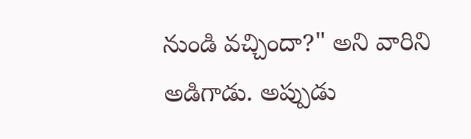నుండి వచ్చిందా?" అని వారిని అడిగాడు. అప్పుడు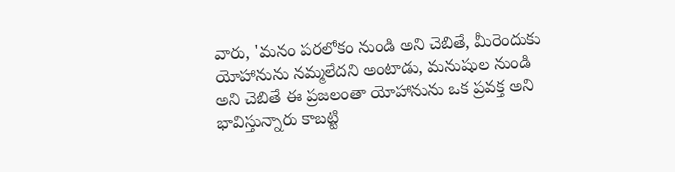వారు, 'మనం పరలోకం నుండి అని చెబితే, మీరెందుకు యోహానును నమ్మలేదని అంటాడు, మనుషుల నుండి అని చెబితే ఈ ప్రజలంతా యోహానును ఒక ప్రవక్త అని భావిస్తున్నారు కాబట్టి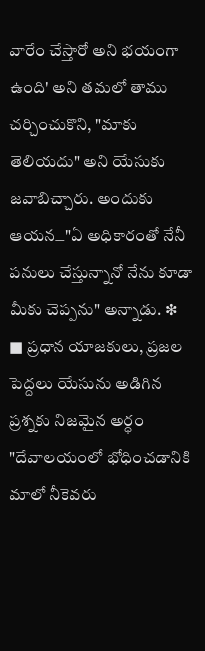వారేం చేస్తారో అని భయంగా ఉంది' అని తమలో తాము చర్చించుకొని, "మాకు తెలియదు" అని యేసుకు జవాబిచ్చారు. అందుకు ఆయన౼"ఏ అధికారంతో నేనీ పనులు చేస్తున్నానో నేను కూడా మీకు చెప్పను" అన్నాడు. ❇ ■ ప్రధాన యాజకులు, ప్రజల పెద్దలు యేసును అడిగిన ప్రశ్నకు నిజమైన అర్ధం "దేవాలయంలో భోధించడానికి మాలో నీకెవరు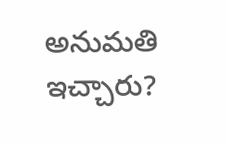అనుమతి ఇచ్చారు?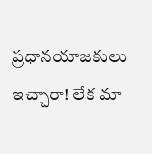ప్రధానయాజకులు ఇచ్చారా! లేక మా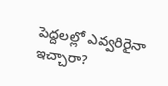పెద్దలల్లో ఎవ్వరిరైనా ఇచ్చారా?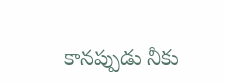కానప్పుడు నీకు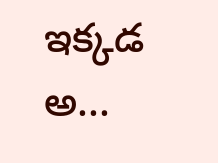ఇక్కడ అ...